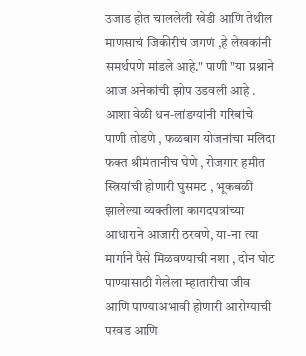उजाड होत चाललेली खेडी आणि तेथील माणसाचं जिकीरीचं जगणं ,हे लेखकांनी समर्थपणे मांडले आहे." पाणी "या प्रश्नाने आज अनेकांची झोप उडवली आहे . आशा वेळी धन-लांडग्यांनी गरिबांचे पाणी तोडणे , फळबाग योजनांचा मलिदा फक्त श्रीमंतानीच घेणे , रोजगार हमीत स्त्रियांची होणारी घुसमट , भूकबळी झालेल्या व्यक्तीला कागदपत्रांच्या आधाराने आजारी ठरवणे, या-ना त्या मार्गाने पैसे मिळवण्याची नशा , दोन घोट पाण्यासाठी गेलेला म्हातारीचा जीव आणि पाण्याअभावी होणारी आरोग्याची परवड आणि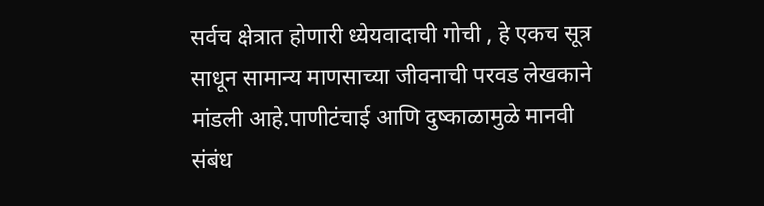सर्वच क्षेत्रात होणारी ध्येयवादाची गोची , हे एकच सूत्र साधून सामान्य माणसाच्या जीवनाची परवड लेखकाने मांडली आहे.पाणीटंचाई आणि दुष्काळामुळे मानवी संबंध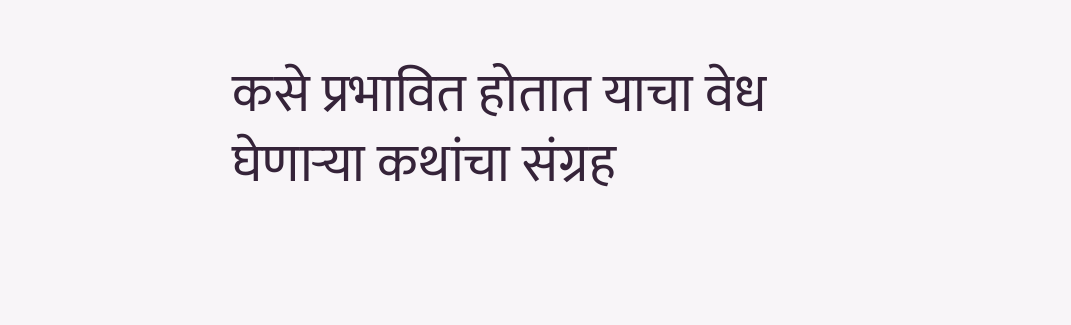कसे प्रभावित होतात याचा वेध घेणाऱ्या कथांचा संग्रह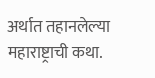अर्थात तहानलेल्या महाराष्ट्राची कथा.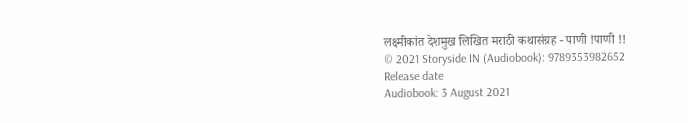लक्ष्मीकांत देशमुख लिखित मराठी कथासंग्रह - पाणी !पाणी !!
© 2021 Storyside IN (Audiobook): 9789353982652
Release date
Audiobook: 3 August 2021